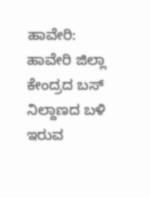ಹಾವೇರಿ: ಹಾವೇರಿ ಜಿಲ್ಲಾ ಕೇಂದ್ರದ ಬಸ್ ನಿಲ್ದಾಣದ ಬಳಿ ಇರುವ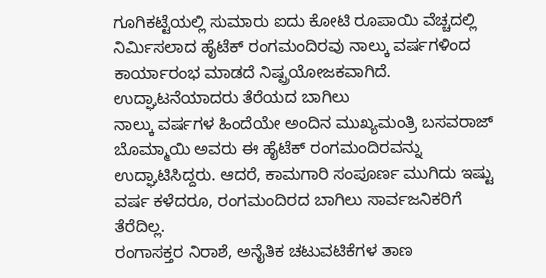ಗೂಗಿಕಟ್ಟೆಯಲ್ಲಿ ಸುಮಾರು ಐದು ಕೋಟಿ ರೂಪಾಯಿ ವೆಚ್ಚದಲ್ಲಿ ನಿರ್ಮಿಸಲಾದ ಹೈಟೆಕ್ ರಂಗಮಂದಿರವು ನಾಲ್ಕು ವರ್ಷಗಳಿಂದ ಕಾರ್ಯಾರಂಭ ಮಾಡದೆ ನಿಷ್ಪ್ರಯೋಜಕವಾಗಿದೆ.
ಉದ್ಘಾಟನೆಯಾದರು ತೆರೆಯದ ಬಾಗಿಲು
ನಾಲ್ಕು ವರ್ಷಗಳ ಹಿಂದೆಯೇ ಅಂದಿನ ಮುಖ್ಯಮಂತ್ರಿ ಬಸವರಾಜ್ ಬೊಮ್ಮಾಯಿ ಅವರು ಈ ಹೈಟೆಕ್ ರಂಗಮಂದಿರವನ್ನು ಉದ್ಘಾಟಿಸಿದ್ದರು. ಆದರೆ, ಕಾಮಗಾರಿ ಸಂಪೂರ್ಣ ಮುಗಿದು ಇಷ್ಟು ವರ್ಷ ಕಳೆದರೂ, ರಂಗಮಂದಿರದ ಬಾಗಿಲು ಸಾರ್ವಜನಿಕರಿಗೆ ತೆರೆದಿಲ್ಲ.
ರಂಗಾಸಕ್ತರ ನಿರಾಶೆ, ಅನೈತಿಕ ಚಟುವಟಿಕೆಗಳ ತಾಣ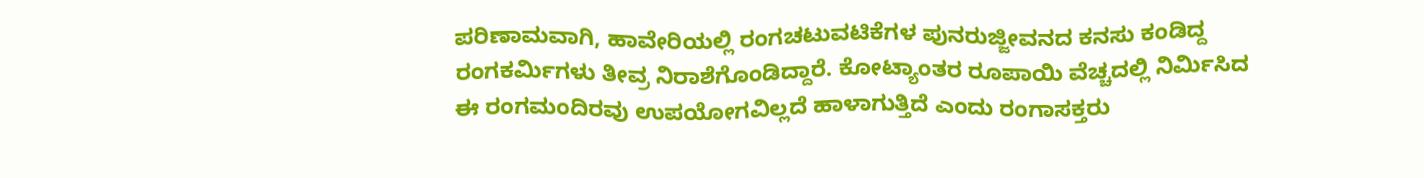ಪರಿಣಾಮವಾಗಿ, ಹಾವೇರಿಯಲ್ಲಿ ರಂಗಚಟುವಟಿಕೆಗಳ ಪುನರುಜ್ಜೀವನದ ಕನಸು ಕಂಡಿದ್ದ ರಂಗಕರ್ಮಿಗಳು ತೀವ್ರ ನಿರಾಶೆಗೊಂಡಿದ್ದಾರೆ. ಕೋಟ್ಯಾಂತರ ರೂಪಾಯಿ ವೆಚ್ಚದಲ್ಲಿ ನಿರ್ಮಿಸಿದ ಈ ರಂಗಮಂದಿರವು ಉಪಯೋಗವಿಲ್ಲದೆ ಹಾಳಾಗುತ್ತಿದೆ ಎಂದು ರಂಗಾಸಕ್ತರು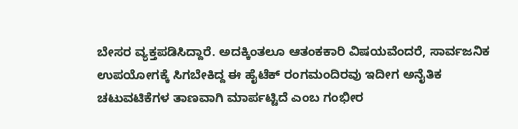ಬೇಸರ ವ್ಯಕ್ತಪಡಿಸಿದ್ದಾರೆ. ಅದಕ್ಕಿಂತಲೂ ಆತಂಕಕಾರಿ ವಿಷಯವೆಂದರೆ, ಸಾರ್ವಜನಿಕ ಉಪಯೋಗಕ್ಕೆ ಸಿಗಬೇಕಿದ್ದ ಈ ಹೈಟೆಕ್ ರಂಗಮಂದಿರವು ಇದೀಗ ಅನೈತಿಕ ಚಟುವಟಿಕೆಗಳ ತಾಣವಾಗಿ ಮಾರ್ಪಟ್ಟಿದೆ ಎಂಬ ಗಂಭೀರ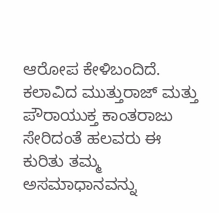ಆರೋಪ ಕೇಳಿಬಂದಿದೆ. ಕಲಾವಿದ ಮುತ್ತುರಾಜ್ ಮತ್ತು ಪೌರಾಯುಕ್ತ ಕಾಂತರಾಜು ಸೇರಿದಂತೆ ಹಲವರು ಈ ಕುರಿತು ತಮ್ಮ ಅಸಮಾಧಾನವನ್ನು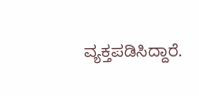ವ್ಯಕ್ತಪಡಿಸಿದ್ದಾರೆ.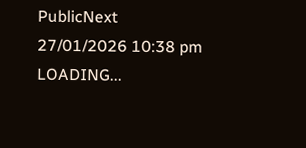PublicNext
27/01/2026 10:38 pm
LOADING...